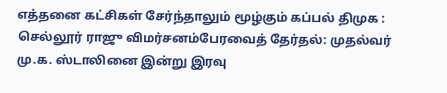எத்தனை கட்சிகள் சேர்ந்தாலும் மூழ்கும் கப்பல் திமுக : செல்லூர் ராஜு விமர்சனம்பேரவைத் தேர்தல்: முதல்வர் மு.க. ஸ்டாலினை இன்று இரவு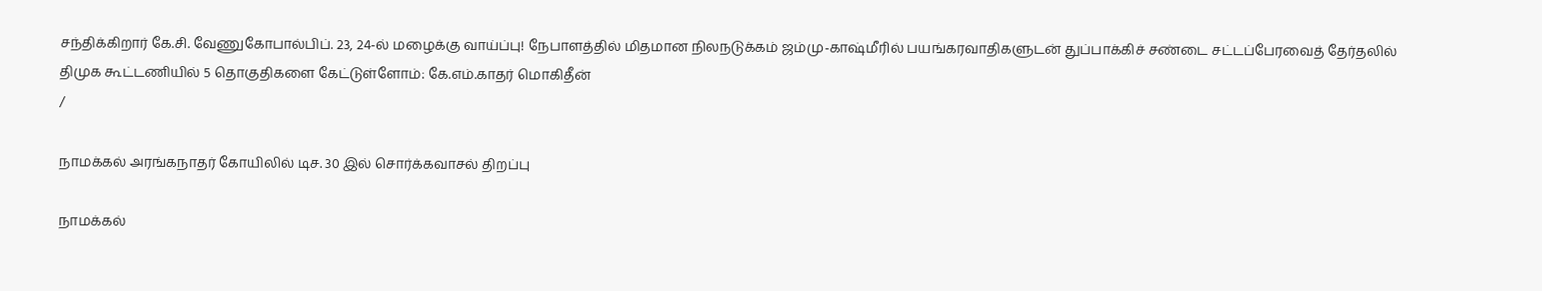சந்திக்கிறார் கே.சி. வேணுகோபால்பிப். 23, 24-ல் மழைக்கு வாய்ப்பு! நேபாளத்தில் மிதமான நிலநடுக்கம் ஜம்மு-காஷ்மீரில் பயங்கரவாதிகளுடன் துப்பாக்கிச் சண்டை சட்டப்பேரவைத் தேர்தலில் திமுக கூட்டணியில் 5 தொகுதிகளை கேட்டுள்ளோம்: கே.எம்.காதர் மொகிதீன்
/

நாமக்கல் அரங்கநாதர் கோயிலில் டிச. 30 இல் சொர்க்கவாசல் திறப்பு

நாமக்கல்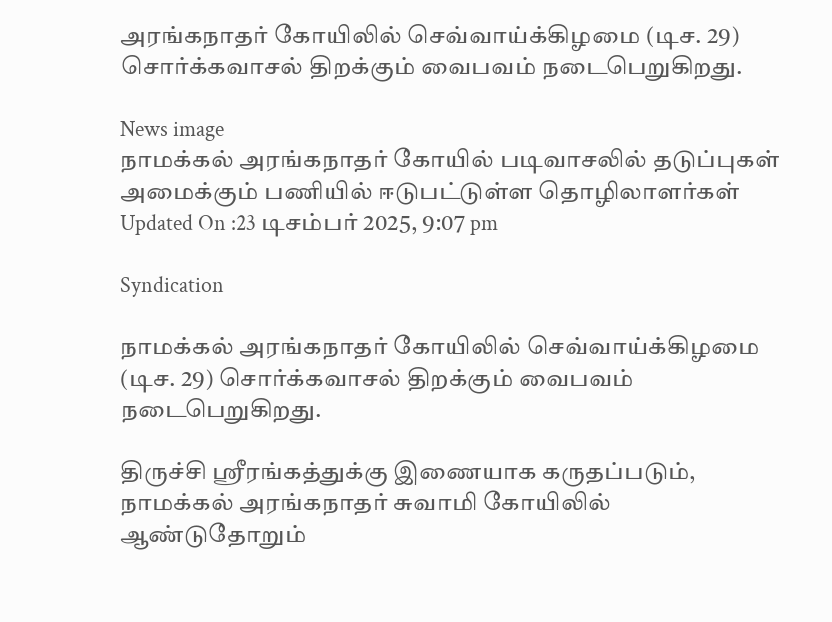அரங்கநாதர் கோயிலில் செவ்வாய்க்கிழமை (டிச. 29) சொர்க்கவாசல் திறக்கும் வைபவம் நடைபெறுகிறது.

News image
நாமக்கல் அரங்கநாதர் கோயில் படிவாசலில் தடுப்புகள் அமைக்கும் பணியில் ஈடுபட்டுள்ள தொழிலாளர்கள்
Updated On :23 டிசம்பர் 2025, 9:07 pm

Syndication

நாமக்கல் அரங்கநாதர் கோயிலில் செவ்வாய்க்கிழமை (டிச. 29) சொர்க்கவாசல் திறக்கும் வைபவம் நடைபெறுகிறது.

திருச்சி ஸ்ரீரங்கத்துக்கு இணையாக கருதப்படும், நாமக்கல் அரங்கநாதர் சுவாமி கோயிலில் ஆண்டுதோறும்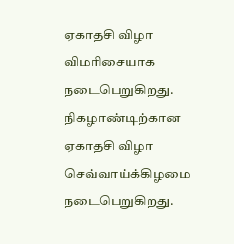ஏகாதசி விழா விமரிசையாக நடைபெறுகிறது. நிகழாண்டிற்கான ஏகாதசி விழா செவ்வாய்க்கிழமை நடைபெறுகிறது.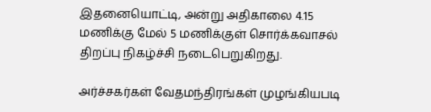இதனையொட்டி, அன்று அதிகாலை 4.15 மணிக்கு மேல் 5 மணிக்குள் சொர்க்கவாசல் திறப்பு நிகழ்ச்சி நடைபெறுகிறது.

அர்ச்சகர்கள் வேதமந்திரங்கள் முழங்கியபடி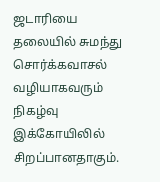ஜடாரியை தலையில் சுமந்து சொர்க்கவாசல் வழியாகவரும் நிகழ்வு இக்கோயிலில் சிறப்பானதாகும்.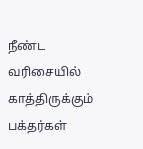நீண்ட வரிசையில் காத்திருக்கும் பக்தர்கள்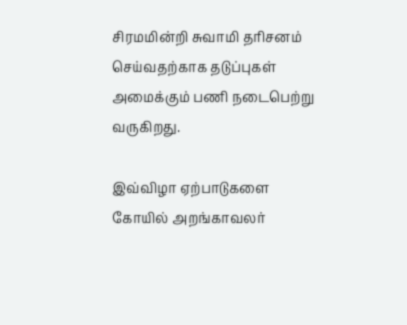சிரமமின்றி சுவாமி தரிசனம் செய்வதற்காக தடுப்புகள் அமைக்கும் பணி நடைபெற்று வருகிறது.

இவ்விழா ஏற்பாடுகளை கோயில் அறங்காவலர்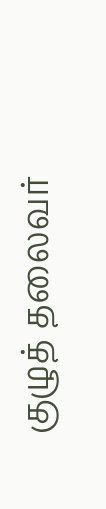குழுத் தலைவர்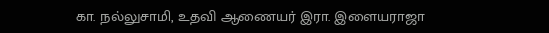கா. நல்லுசாமி, உதவி ஆணையர் இரா. இளையராஜா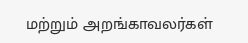மற்றும் அறங்காவலர்கள்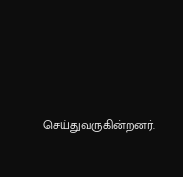செய்துவருகின்றனர்.